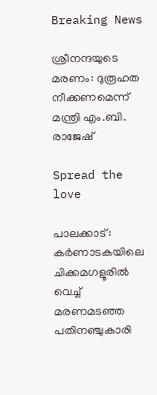Breaking News

ശ്രീനന്ദയുടെ മരണം: ദുരൂഹത നീക്കണമെന്ന് മന്ത്രി എം.ബി. രാജേഷ്

Spread the love

പാലക്കാട്: കർണാടകയിലെ ചിക്കമഗളൂരിൽ വെച്ച് മരണമടഞ്ഞ പതിനഞ്ചുകാരി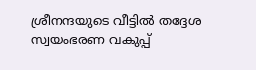ശ്രീനന്ദയുടെ വീട്ടിൽ തദ്ദേശ സ്വയംഭരണ വകുപ്പ്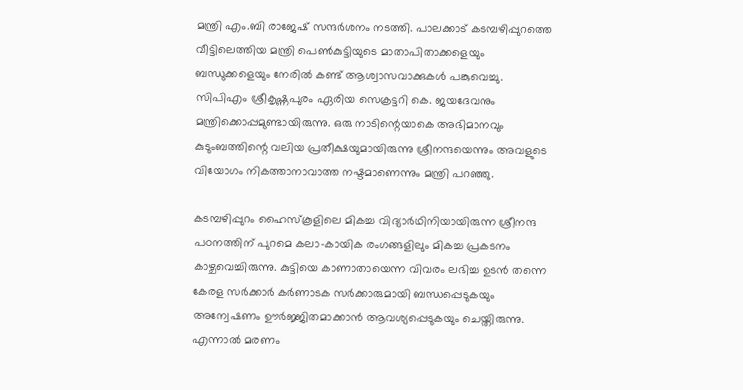മന്ത്രി എം.ബി രാജേഷ് സന്ദർശനം നടത്തി. പാലക്കാട് കടമ്പഴിപ്പുറത്തെ വീട്ടിലെത്തിയ മന്ത്രി പെൺകുട്ടിയുടെ മാതാപിതാക്കളെയും ബന്ധുക്കളെയും നേരിൽ കണ്ട് ആശ്വാസവാക്കുകൾ പങ്കുവെച്ചു. സിപിഎം ശ്രീകൃഷ്ണപുരം ഏരിയ സെക്രട്ടറി കെ. ജയദേവനും മന്ത്രിക്കൊപ്പമുണ്ടായിരുന്നു. ഒരു നാടിന്റെയാകെ അഭിമാനവും കുടുംബത്തിന്റെ വലിയ പ്രതീക്ഷയുമായിരുന്നു ശ്രീനന്ദയെന്നും അവളുടെ വിയോഗം നികത്താനാവാത്ത നഷ്ടമാണെന്നും മന്ത്രി പറഞ്ഞു.

കടമ്പഴിപ്പുറം ഹൈസ്‌കൂളിലെ മികച്ച വിദ്യാർഥിനിയായിരുന്ന ശ്രീനന്ദ പഠനത്തിന് പുറമെ കലാ-കായിക രംഗങ്ങളിലും മികച്ച പ്രകടനം കാഴ്ചവെച്ചിരുന്നു. കുട്ടിയെ കാണാതായെന്ന വിവരം ലഭിച്ച ഉടൻ തന്നെ കേരള സർക്കാർ കർണാടക സർക്കാരുമായി ബന്ധപ്പെടുകയും അന്വേഷണം ഊർജ്ജിതമാക്കാൻ ആവശ്യപ്പെടുകയും ചെയ്തിരുന്നു. എന്നാൽ മരണം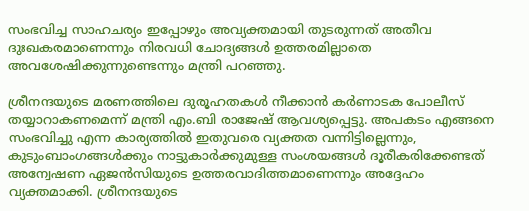സംഭവിച്ച സാഹചര്യം ഇപ്പോഴും അവ്യക്തമായി തുടരുന്നത് അതീവ ദുഃഖകരമാണെന്നും നിരവധി ചോദ്യങ്ങൾ ഉത്തരമില്ലാതെ അവശേഷിക്കുന്നുണ്ടെന്നും മന്ത്രി പറഞ്ഞു.

ശ്രീനന്ദയുടെ മരണത്തിലെ ദുരൂഹതകൾ നീക്കാൻ കർണാടക പോലീസ് തയ്യാറാകണമെന്ന് മന്ത്രി എം.ബി രാജേഷ് ആവശ്യപ്പെട്ടു. അപകടം എങ്ങനെ സംഭവിച്ചു എന്ന കാര്യത്തിൽ ഇതുവരെ വ്യക്തത വന്നിട്ടില്ലെന്നും, കുടുംബാംഗങ്ങൾക്കും നാട്ടുകാർക്കുമുള്ള സംശയങ്ങൾ ദൂരീകരിക്കേണ്ടത് അന്വേഷണ ഏജൻസിയുടെ ഉത്തരവാദിത്തമാണെന്നും അദ്ദേഹം വ്യക്തമാക്കി. ശ്രീനന്ദയുടെ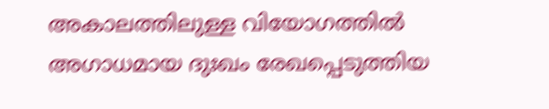അകാലത്തിലുള്ള വിയോഗത്തിൽ അഗാധമായ ദുഃഖം രേഖപ്പെടുത്തിയ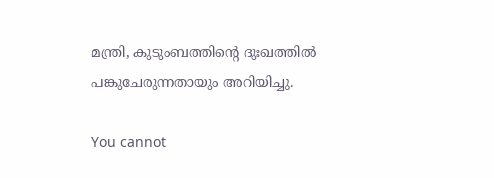മന്ത്രി, കുടുംബത്തിന്റെ ദുഃഖത്തിൽ പങ്കുചേരുന്നതായും അറിയിച്ചു.

You cannot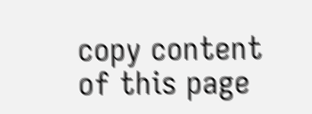copy content of this page